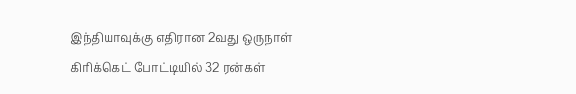இந்தியாவுக்கு எதிரான 2வது ஒருநாள் கிரிக்கெட் போட்டியில் 32 ரன்கள்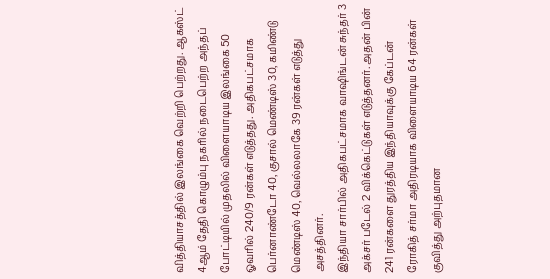வித்தியாசத்தில் இலங்கை வெற்றி பெற்றது. ஆகஸ்ட் 4ஆம் தேதி கொழும்பு நகரில் நடைபெற்ற அந்தப் போட்டியில் முதலில் விளையாடிய இலங்கை 50 ஓவரில் 240/9 ரன்கள் எடுத்தது. அதிகபட்சமாக பெர்னாண்டோ 40, குசால் மெண்டிஸ் 30, கமிண்டு மெண்டிஸ் 40, வெல்லலாகே 39 ரன்கள் எடுத்து அசத்தினர்.
இந்தியா சார்பில் அதிகபட்சமாக வாஷிங்டன் சுந்தர் 3 அக்சர் படேல் 2 விக்கெட்டுகள் எடுத்தனர். அதன் பின் 241 ரன்களை துரத்திய இந்தியாவுக்கு கேப்டன் ரோகித் சர்மா அதிரடியாக விளையாடிய 64 ரன்கள் குவித்து அற்புதமான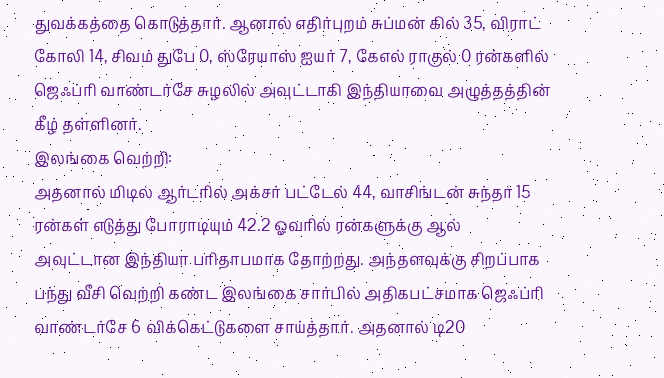துவக்கத்தை கொடுத்தார். ஆனால் எதிர்புறம் சுப்மன் கில் 35, விராட் கோலி 14, சிவம் துபே 0, ஸ்ரேயாஸ் ஐயர் 7, கேஎல் ராகுல் 0 ரன்களில் ஜெஃப்ரி வாண்டர்சே சுழலில் அவுட்டாகி இந்தியாவை அழுத்தத்தின் கீழ் தள்ளினர்.
இலங்கை வெற்றி:
அதனால் மிடில் ஆர்டரில் அக்சர் பட்டேல் 44, வாசிங்டன் சுந்தர் 15 ரன்கள் எடுத்து போராடியும் 42.2 ஓவரில் ரன்களுக்கு ஆல் அவுட்டான இந்தியா பரிதாபமாக தோற்றது. அந்தளவுக்கு சிறப்பாக பந்து வீசி வெற்றி கண்ட இலங்கை சார்பில் அதிகபட்சமாக ஜெஃப்ரி வாண்டர்சே 6 விக்கெட்டுகளை சாய்த்தார். அதனால் டி20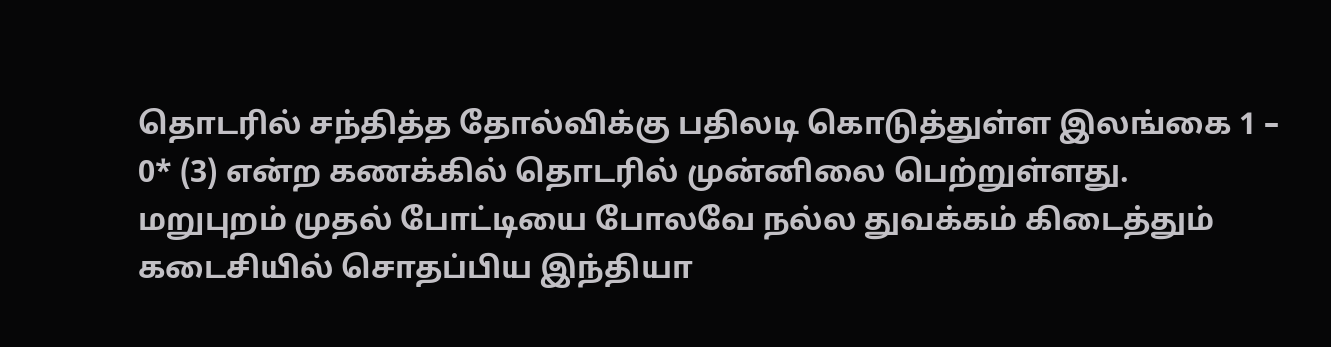தொடரில் சந்தித்த தோல்விக்கு பதிலடி கொடுத்துள்ள இலங்கை 1 – 0* (3) என்ற கணக்கில் தொடரில் முன்னிலை பெற்றுள்ளது.
மறுபுறம் முதல் போட்டியை போலவே நல்ல துவக்கம் கிடைத்தும் கடைசியில் சொதப்பிய இந்தியா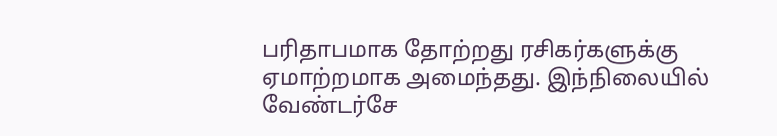பரிதாபமாக தோற்றது ரசிகர்களுக்கு ஏமாற்றமாக அமைந்தது. இந்நிலையில் வேண்டர்சே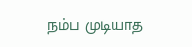நம்ப முடியாத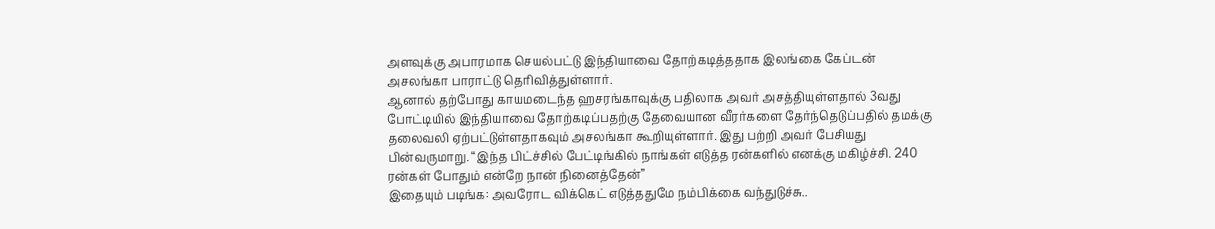அளவுக்கு அபாரமாக செயல்பட்டு இந்தியாவை தோற்கடித்ததாக இலங்கை கேப்டன் அசலங்கா பாராட்டு தெரிவித்துள்ளார்.
ஆனால் தற்போது காயமடைந்த ஹசரங்காவுக்கு பதிலாக அவர் அசத்தியுள்ளதால் 3வது போட்டியில் இந்தியாவை தோற்கடிப்பதற்கு தேவையான வீரர்களை தேர்ந்தெடுப்பதில் தமக்கு தலைவலி ஏற்பட்டுள்ளதாகவும் அசலங்கா கூறியுள்ளார். இது பற்றி அவர் பேசியது பின்வருமாறு. “இந்த பிட்ச்சில் பேட்டிங்கில் நாங்கள் எடுத்த ரன்களில் எனக்கு மகிழ்ச்சி. 240 ரன்கள் போதும் என்றே நான் நினைத்தேன்”
இதையும் படிங்க: அவரோட விக்கெட் எடுத்ததுமே நம்பிக்கை வந்துடுச்சு..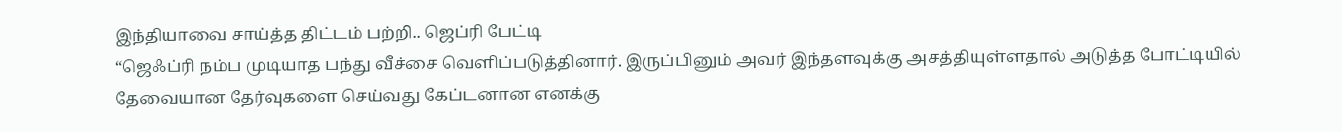இந்தியாவை சாய்த்த திட்டம் பற்றி.. ஜெப்ரி பேட்டி
“ஜெஃப்ரி நம்ப முடியாத பந்து வீச்சை வெளிப்படுத்தினார். இருப்பினும் அவர் இந்தளவுக்கு அசத்தியுள்ளதால் அடுத்த போட்டியில் தேவையான தேர்வுகளை செய்வது கேப்டனான எனக்கு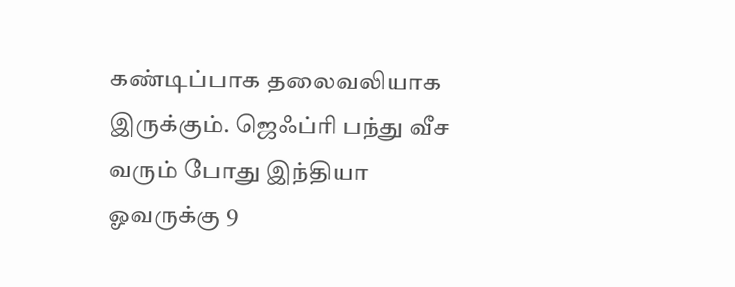கண்டிப்பாக தலைவலியாக இருக்கும். ஜெஃப்ரி பந்து வீச வரும் போது இந்தியா ஓவருக்கு 9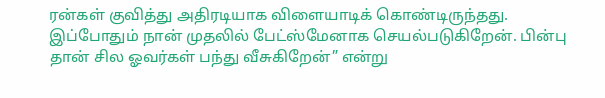ரன்கள் குவித்து அதிரடியாக விளையாடிக் கொண்டிருந்தது. இப்போதும் நான் முதலில் பேட்ஸ்மேனாக செயல்படுகிறேன். பின்பு தான் சில ஓவர்கள் பந்து வீசுகிறேன்” என்று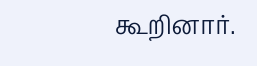கூறினார்.